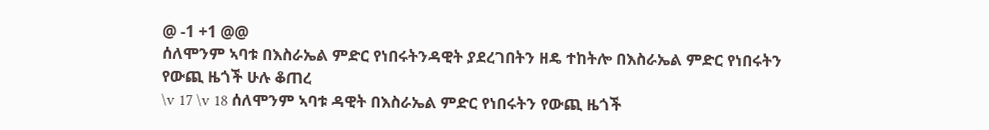@ -1 +1 @@
ሰለሞንም ኣባቱ በእስራኤል ምድር የነበሩትንዳዊት ያደረገበትን ዘዴ ተከትሎ በእስራኤል ምድር የነበሩትን የውጪ ዜጎች ሁሉ ቆጠረ
\v 17 \v 18 ሰለሞንም ኣባቱ ዳዊት በእስራኤል ምድር የነበሩትን የውጪ ዜጎች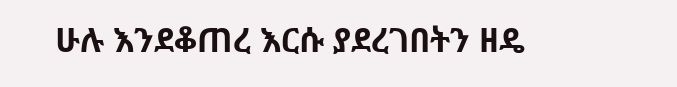ሁሉ እንደቆጠረ እርሱ ያደረገበትን ዘዴ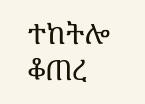ተከትሎ ቆጠረ